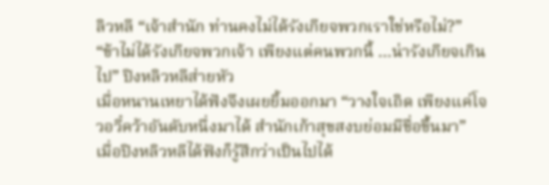ลิวหลี “เจ้าสำนัก ท่านคงไม่ได้รังเกียจพวกเราใช่หรือไม่?”
“ข้าไม่ได้รังเกียจพวกเจ้า เพียงแต่คนพวกนี้ …น่ารังเกียจเกินไป” ปิงหลิวหลีส่ายหัว
เมื่อหนานเหยาได้ฟังจึงเผยยิ้มออกมา “วางใจเถิด เพียงแค่โจวอวี๋คว้าอันดับหนึ่งมาได้ สำนักเก้าสุขสงบย่อมมีชื่อขึ้นมา”
เมื่อปิงหลิวหลีได้ฟังก็รู้สึกว่าเป็นไปได้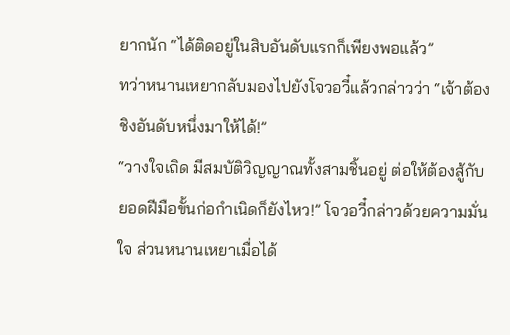ยากนัก “ได้ติดอยู่ในสิบอันดับแรกก็เพียงพอแล้ว”
ทว่าหนานเหยากลับมองไปยังโจวอวี๋แล้วกล่าวว่า “เจ้าต้องชิงอันดับหนึ่งมาให้ได้!”
“วางใจเถิด มีสมบัติวิญญาณทั้งสามชิ้นอยู่ ต่อให้ต้องสู้กับยอดฝีมือขั้นก่อกำเนิดก็ยังไหว!” โจวอวี๋กล่าวด้วยความมั่นใจ ส่วนหนานเหยาเมื่อได้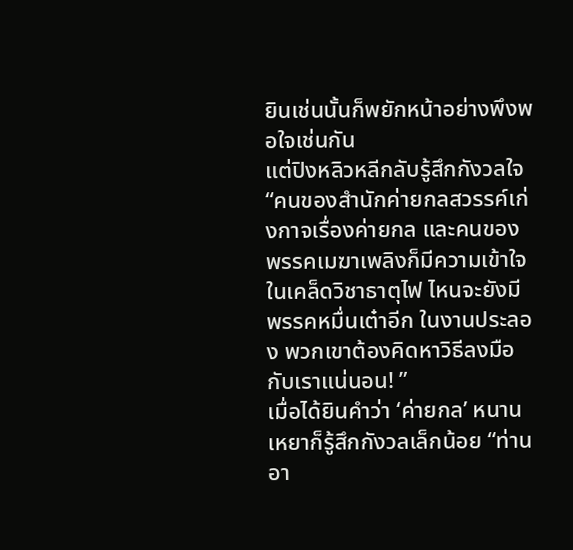ยินเช่นนั้นก็พยักหน้าอย่างพึงพอใจเช่นกัน
แต่ปิงหลิวหลีกลับรู้สึกกังวลใจ “คนของสำนักค่ายกลสวรรค์เก่งกาจเรื่องค่ายกล และคนของพรรคเมฆาเพลิงก็มีความเข้าใจในเคล็ดวิชาธาตุไฟ ไหนจะยังมีพรรคหมื่นเต๋าอีก ในงานประลอง พวกเขาต้องคิดหาวิธีลงมือกับเราแน่นอน! ”
เมื่อได้ยินคำว่า ‘ค่ายกล’ หนานเหยาก็รู้สึกกังวลเล็กน้อย “ท่านอา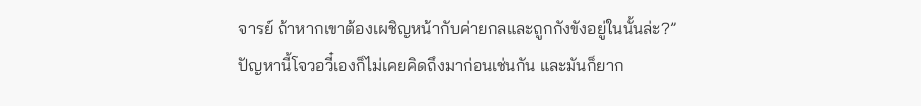จารย์ ถ้าหากเขาต้องเผชิญหน้ากับค่ายกลและถูกกังขังอยู่ในนั้นล่ะ?”
ปัญหานี้โจวอวี๋เองก็ไม่เคยคิดถึงมาก่อนเช่นกัน และมันก็ยาก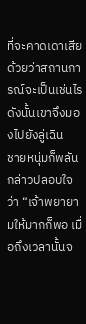ที่จะคาดเดาเสียด้วยว่าสถานการณ์จะเป็นเช่นไร ดังนั้นเขาจึงมองไปยังลู่เฉิน
ชายหนุ่มก็พลันกล่าวปลอบใจว่า “เจ้าพยายามให้มากก็พอ เมื่อถึงเวลานั้นจ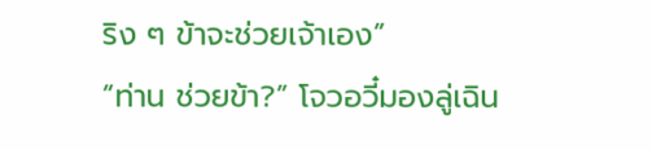ริง ๆ ข้าจะช่วยเจ้าเอง”
“ท่าน ช่วยข้า?” โจวอวี๋มองลู่เฉิน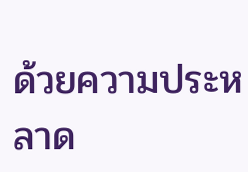ด้วยความประหลาด